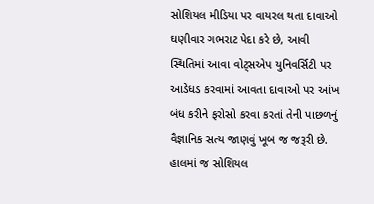સોશિયલ મીડિયા પર વાયરલ થતા દાવાઓ ઘણીવાર ગભરાટ પેદા કરે છે, આવી સ્થિતિમાં આવા વોટ્સએપ યુનિવર્સિટી પર આડેધડ કરવામાં આવતા દાવાઓ પર આંખ બંધ કરીને ફરોસો કરવા કરતાં તેની પાછળનું વૈજ્ઞાનિક સત્ય જાણવું ખૂબ જ જરૂરી છે. હાલમાં જ સોશિયલ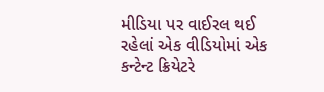મીડિયા પર વાઈરલ થઈ રહેલાં એક વીડિયોમાં એક કન્ટેન્ટ ક્રિયેટરે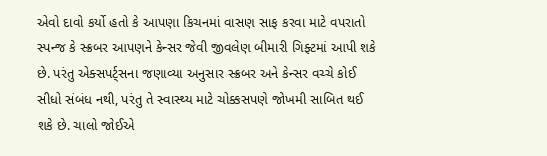એવો દાવો કર્યો હતો કે આપણા કિચનમાં વાસણ સાફ કરવા માટે વપરાતો સ્પન્જ કે સ્ક્રબર આપણને કેન્સર જેવી જીવલેણ બીમારી ગિફ્ટમાં આપી શકે છે. પરંતુ એક્સપર્ટ્સના જણાવ્યા અનુસાર સ્ક્રબર અને કેન્સર વચ્ચે કોઈ સીધો સંબંધ નથી, પરંતુ તે સ્વાસ્થ્ય માટે ચોક્કસપણે જોખમી સાબિત થઈ શકે છે. ચાલો જોઈએ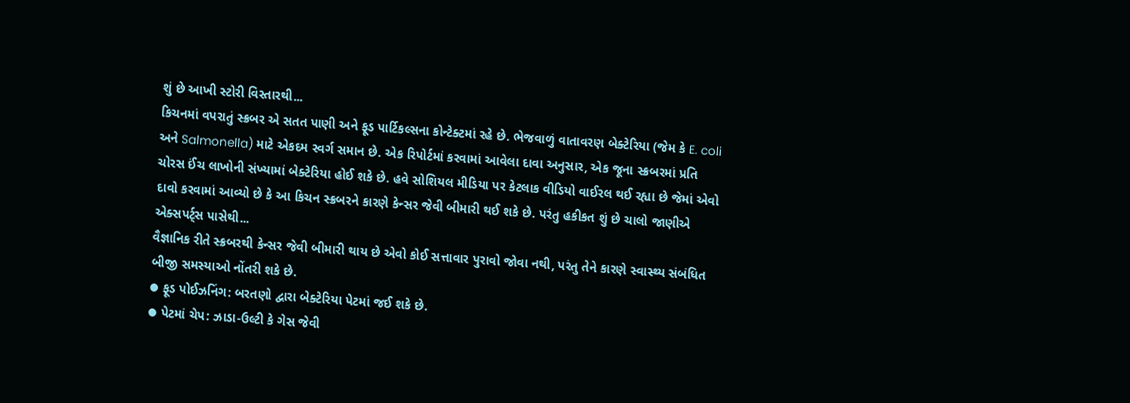શું છે આખી સ્ટોરી વિસ્તારથી...
કિચનમાં વપરાતું સ્ક્રબર એ સતત પાણી અને ફૂડ પાર્ટિકલ્સના કોન્ટેક્ટમાં રહે છે. ભેજવાળું વાતાવરણ બેક્ટેરિયા (જેમ કે E. coli અને Salmonella) માટે એકદમ સ્વર્ગ સમાન છે. એક રિપોર્ટમાં કરવામાં આવેલા દાવા અનુસાર, એક જૂના સ્ક્રબરમાં પ્રતિ ચોરસ ઈંચ લાખોની સંખ્યામાં બેક્ટેરિયા હોઈ શકે છે. હવે સોશિયલ મીડિયા પર કેટલાક વીડિયો વાઈરલ થઈ રહ્યા છે જેમાં એવો દાવો કરવામાં આવ્યો છે કે આ કિચન સ્ક્રબરને કારણે કેન્સર જેવી બીમારી થઈ શકે છે. પરંતુ હકીકત શું છે ચાલો જાણીએ એક્સપર્ટ્સ પાસેથી...
વૈજ્ઞાનિક રીતે સ્ક્રબરથી કેન્સર જેવી બીમારી થાય છે એવો કોઈ સત્તાવાર પુરાવો જોવા નથી, પરંતુ તેને કારણે સ્વાસ્થ્ય સંબંધિત બીજી સમસ્યાઓ નોંતરી શકે છે.
⦁ ફૂડ પોઈઝનિંગ: બરતણો દ્વારા બેક્ટેરિયા પેટમાં જઈ શકે છે.
⦁ પેટમાં ચેપ: ઝાડા-ઉલ્ટી કે ગેસ જેવી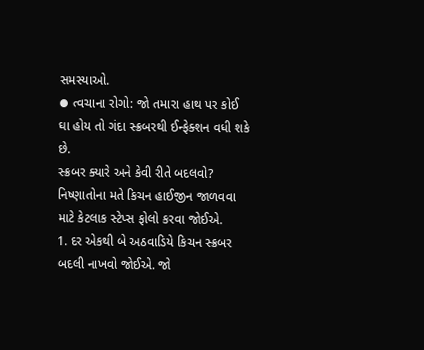સમસ્યાઓ.
⦁ ત્વચાના રોગો: જો તમારા હાથ પર કોઈ ઘા હોય તો ગંદા સ્ક્રબરથી ઈન્ફેક્શન વધી શકે છે.
સ્ક્રબર ક્યારે અને કેવી રીતે બદલવો?
નિષ્ણાતોના મતે કિચન હાઈજીન જાળવવા માટે કેટલાક સ્ટેપ્સ ફોલો કરવા જોઈએ.
1. દર એકથી બે અઠવાડિયે કિચન સ્ક્રબર બદલી નાખવો જોઈએ. જો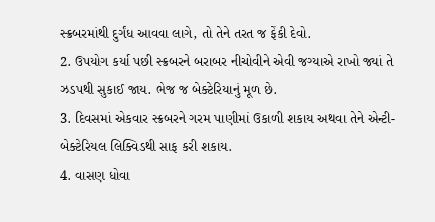સ્ક્રબરમાંથી દુર્ગંધ આવવા લાગે, તો તેને તરત જ ફેંકી દેવો.
2. ઉપયોગ કર્યા પછી સ્ક્રબરને બરાબર નીચોવીને એવી જગ્યાએ રાખો જ્યાં તે ઝડપથી સુકાઈ જાય. ભેજ જ બેક્ટેરિયાનું મૂળ છે.
3. દિવસમાં એકવાર સ્ક્રબરને ગરમ પાણીમાં ઉકાળી શકાય અથવા તેને એન્ટી-બેક્ટેરિયલ લિક્વિડથી સાફ કરી શકાય.
4. વાસણ ધોવા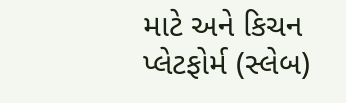માટે અને કિચન પ્લેટફોર્મ (સ્લેબ)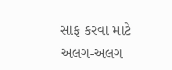સાફ કરવા માટે અલગ-અલગ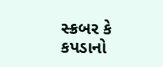સ્ક્રબર કે કપડાનો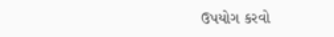ઉપયોગ કરવો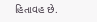હિતાવહ છે.